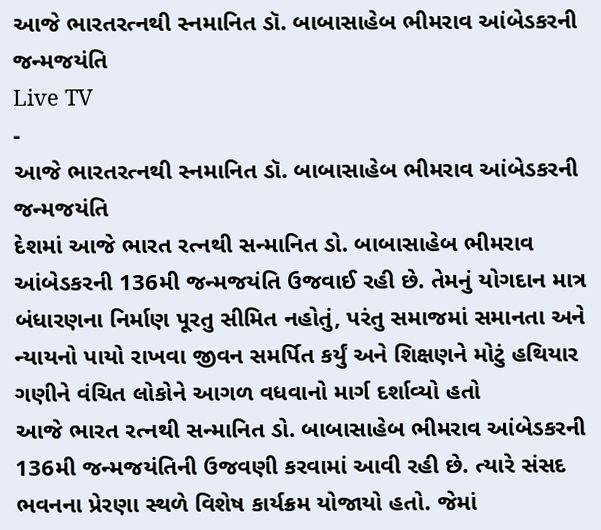આજે ભારતરત્નથી સ્નમાનિત ડૉ. બાબાસાહેબ ભીમરાવ આંબેડકરની જન્મજયંતિ
Live TV
-
આજે ભારતરત્નથી સ્નમાનિત ડૉ. બાબાસાહેબ ભીમરાવ આંબેડકરની જન્મજયંતિ
દેશમાં આજે ભારત રત્નથી સન્માનિત ડો. બાબાસાહેબ ભીમરાવ આંબેડકરની 136મી જન્મજયંતિ ઉજવાઈ રહી છે. તેમનું યોગદાન માત્ર બંધારણના નિર્માણ પૂરતુ સીમિત નહોતું, પરંતુ સમાજમાં સમાનતા અને ન્યાયનો પાયો રાખવા જીવન સમર્પિત કર્યું અને શિક્ષણને મોટું હથિયાર ગણીને વંચિત લોકોને આગળ વધવાનો માર્ગ દર્શાવ્યો હતો
આજે ભારત રત્નથી સન્માનિત ડો. બાબાસાહેબ ભીમરાવ આંબેડકરની 136મી જન્મજયંતિની ઉજવણી કરવામાં આવી રહી છે. ત્યારે સંસદ ભવનના પ્રેરણા સ્થળે વિશેષ કાર્યક્રમ યોજાયો હતો. જેમાં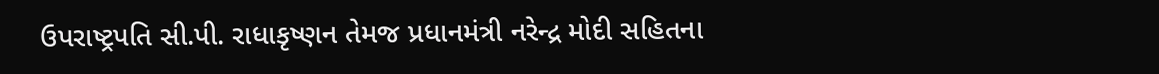ઉપરાષ્ટ્રપતિ સી.પી. રાધાકૃષ્ણન તેમજ પ્રધાનમંત્રી નરેન્દ્ર મોદી સહિતના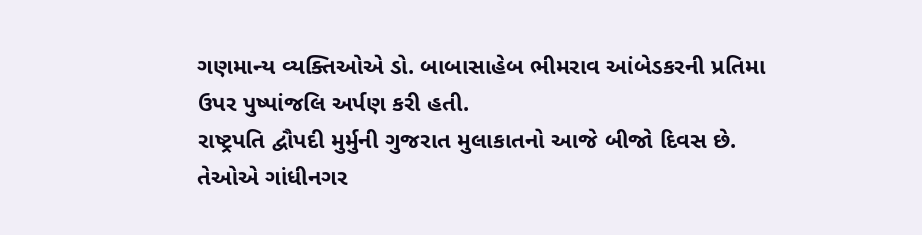ગણમાન્ય વ્યક્તિઓએ ડો. બાબાસાહેબ ભીમરાવ આંબેડકરની પ્રતિમા ઉપર પુષ્પાંજલિ અર્પણ કરી હતી.
રાષ્ટ્રપતિ દ્વૌપદી મુર્મુની ગુજરાત મુલાકાતનો આજે બીજો દિવસ છે. તેઓએ ગાંધીનગર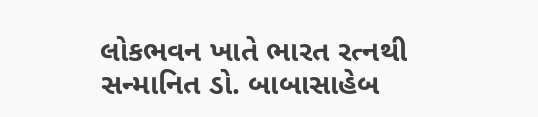લોકભવન ખાતે ભારત રત્નથી સન્માનિત ડો. બાબાસાહેબ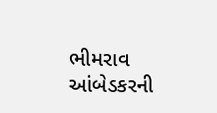ભીમરાવ આંબેડકરની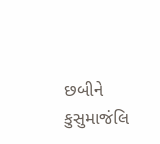છબીને કુસુમાજંલિ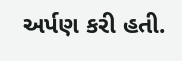અર્પણ કરી હતી.